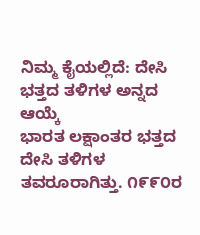ನಿಮ್ಮ ಕೈಯಲ್ಲಿದೆ: ದೇಸಿ ಭತ್ತದ ತಳಿಗಳ ಅನ್ನದ ಆಯ್ಕೆ
ಭಾರತ ಲಕ್ಷಾಂತರ ಭತ್ತದ ದೇಸಿ ತಳಿಗಳ ತವರೂರಾಗಿತ್ತು. ೧೯೯೦ರ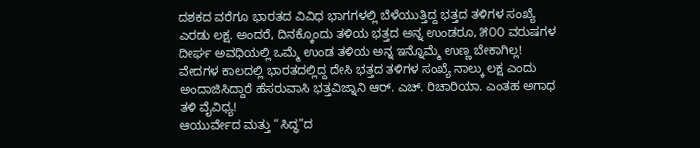ದಶಕದ ವರೆಗೂ ಭಾರತದ ವಿವಿಧ ಭಾಗಗಳಲ್ಲಿ ಬೆಳೆಯುತ್ತಿದ್ದ ಭತ್ತದ ತಳಿಗಳ ಸಂಖ್ಯೆ ಎರಡು ಲಕ್ಷ. ಅಂದರೆ, ದಿನಕ್ಕೊಂದು ತಳಿಯ ಭತ್ತದ ಅನ್ನ ಉಂಡರೂ, ೫೦೦ ವರುಷಗಳ ದೀರ್ಘ ಅವಧಿಯಲ್ಲಿ ಒಮ್ಮೆ ಉಂಡ ತಳಿಯ ಅನ್ನ ಇನ್ನೊಮ್ಮೆ ಉಣ್ಣ ಬೇಕಾಗಿಲ್ಲ!
ವೇದಗಳ ಕಾಲದಲ್ಲಿ ಭಾರತದಲ್ಲಿದ್ದ ದೇಸಿ ಭತ್ತದ ತಳಿಗಳ ಸಂಖ್ಯೆ ನಾಲ್ಕು ಲಕ್ಷ ಎಂದು ಅಂದಾಜಿಸಿದ್ದಾರೆ ಹೆಸರುವಾಸಿ ಭತ್ತವಿಜ್ನಾನಿ ಆರ್. ಎಚ್. ರಿಚಾರಿಯಾ. ಎಂತಹ ಅಗಾಧ ತಳಿ ವೈವಿಧ್ಯ!
ಆಯುರ್ವೇದ ಮತ್ತು “ಸಿದ್ಧ”ದ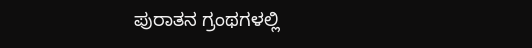ಪುರಾತನ ಗ್ರಂಥಗಳಲ್ಲಿ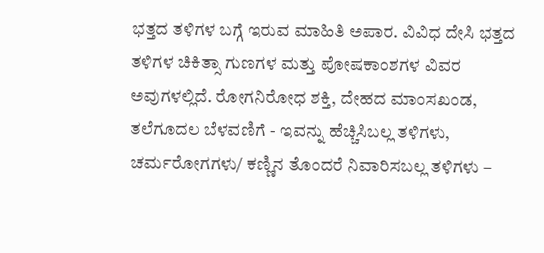ಭತ್ತದ ತಳಿಗಳ ಬಗ್ಗೆ ಇರುವ ಮಾಹಿತಿ ಅಪಾರ. ವಿವಿಧ ದೇಸಿ ಭತ್ತದ ತಳಿಗಳ ಚಿಕಿತ್ಸಾ ಗುಣಗಳ ಮತ್ತು ಪೋಷಕಾಂಶಗಳ ವಿವರ ಅವುಗಳಲ್ಲಿದೆ. ರೋಗನಿರೋಧ ಶಕ್ತಿ, ದೇಹದ ಮಾಂಸಖಂಡ, ತಲೆಗೂದಲ ಬೆಳವಣಿಗೆ - ಇವನ್ನು ಹೆಚ್ಚಿಸಿಬಲ್ಲ ತಳಿಗಳು, ಚರ್ಮರೋಗಗಳು/ ಕಣ್ಣಿನ ತೊಂದರೆ ನಿವಾರಿಸಬಲ್ಲ ತಳಿಗಳು –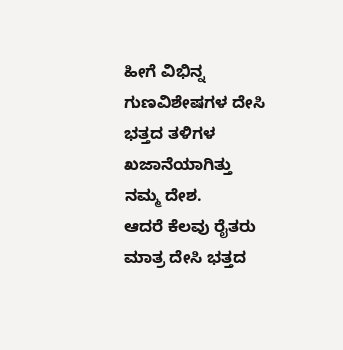ಹೀಗೆ ವಿಭಿನ್ನ ಗುಣವಿಶೇಷಗಳ ದೇಸಿ ಭತ್ತದ ತಳಿಗಳ ಖಜಾನೆಯಾಗಿತ್ತು ನಮ್ಮ ದೇಶ.
ಆದರೆ ಕೆಲವು ರೈತರು ಮಾತ್ರ ದೇಸಿ ಭತ್ತದ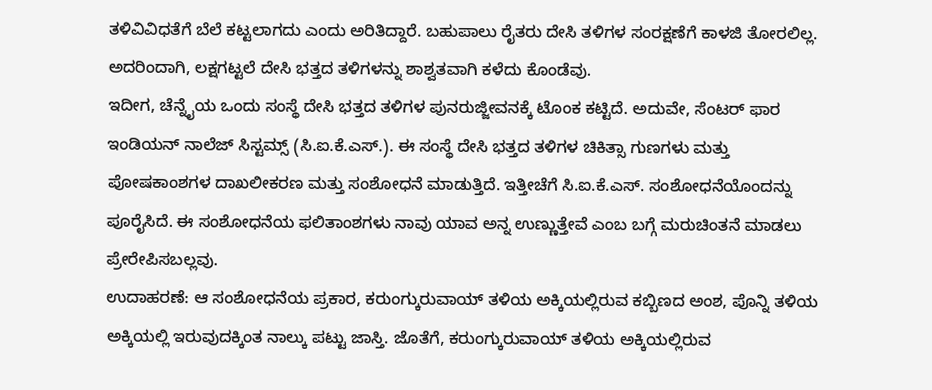ತಳಿವಿವಿಧತೆಗೆ ಬೆಲೆ ಕಟ್ಟಲಾಗದು ಎಂದು ಅರಿತಿದ್ದಾರೆ. ಬಹುಪಾಲು ರೈತರು ದೇಸಿ ತಳಿಗಳ ಸಂರಕ್ಷಣೆಗೆ ಕಾಳಜಿ ತೋರಲಿಲ್ಲ. ಅದರಿಂದಾಗಿ, ಲಕ್ಷಗಟ್ಟಲೆ ದೇಸಿ ಭತ್ತದ ತಳಿಗಳನ್ನು ಶಾಶ್ವತವಾಗಿ ಕಳೆದು ಕೊಂಡೆವು.
ಇದೀಗ, ಚೆನ್ನೈಯ ಒಂದು ಸಂಸ್ಥೆ ದೇಸಿ ಭತ್ತದ ತಳಿಗಳ ಪುನರುಜ್ಜೀವನಕ್ಕೆ ಟೊಂಕ ಕಟ್ಟಿದೆ. ಅದುವೇ, ಸೆಂಟರ್ ಫಾರ ಇಂಡಿಯನ್ ನಾಲೆಜ್ ಸಿಸ್ಟಮ್ಸ್ (ಸಿ.ಐ.ಕೆ.ಎಸ್.). ಈ ಸಂಸ್ಥೆ ದೇಸಿ ಭತ್ತದ ತಳಿಗಳ ಚಿಕಿತ್ಸಾ ಗುಣಗಳು ಮತ್ತು ಪೋಷಕಾಂಶಗಳ ದಾಖಲೀಕರಣ ಮತ್ತು ಸಂಶೋಧನೆ ಮಾಡುತ್ತಿದೆ. ಇತ್ತೀಚೆಗೆ ಸಿ.ಐ.ಕೆ.ಎಸ್. ಸಂಶೋಧನೆಯೊಂದನ್ನು ಪೂರೈಸಿದೆ. ಈ ಸಂಶೋಧನೆಯ ಫಲಿತಾಂಶಗಳು ನಾವು ಯಾವ ಅನ್ನ ಉಣ್ಣುತ್ತೇವೆ ಎಂಬ ಬಗ್ಗೆ ಮರುಚಿಂತನೆ ಮಾಡಲು ಪ್ರೇರೇಪಿಸಬಲ್ಲವು.
ಉದಾಹರಣೆ: ಆ ಸಂಶೋಧನೆಯ ಪ್ರಕಾರ, ಕರುಂಗ್ಕುರುವಾಯ್ ತಳಿಯ ಅಕ್ಕಿಯಲ್ಲಿರುವ ಕಬ್ಬಿಣದ ಅಂಶ, ಪೊನ್ನಿ ತಳಿಯ ಅಕ್ಕಿಯಲ್ಲಿ ಇರುವುದಕ್ಕಿಂತ ನಾಲ್ಕು ಪಟ್ಟು ಜಾಸ್ತಿ. ಜೊತೆಗೆ, ಕರುಂಗ್ಕುರುವಾಯ್ ತಳಿಯ ಅಕ್ಕಿಯಲ್ಲಿರುವ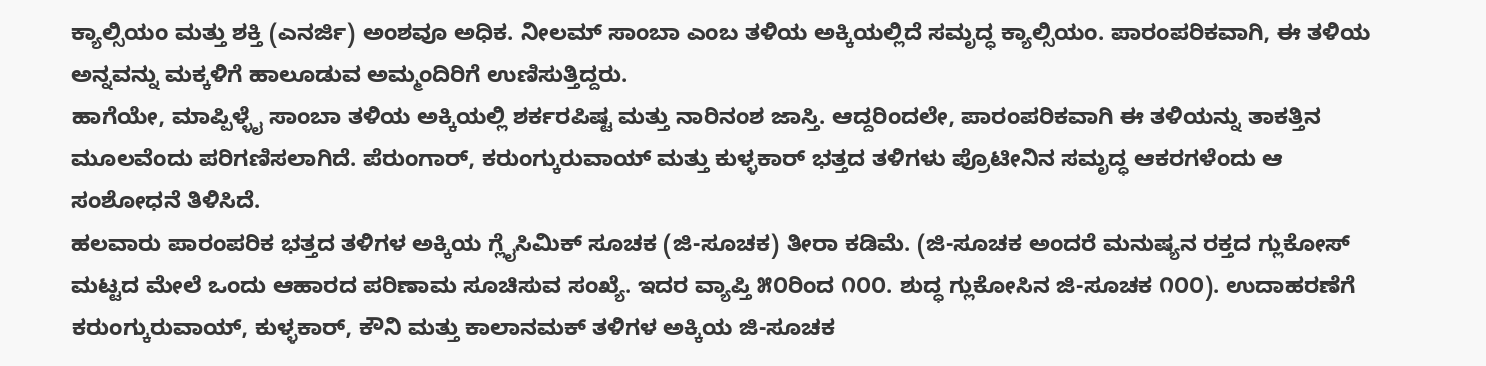ಕ್ಯಾಲ್ಸಿಯಂ ಮತ್ತು ಶಕ್ತಿ (ಎನರ್ಜಿ) ಅಂಶವೂ ಅಧಿಕ. ನೀಲಮ್ ಸಾಂಬಾ ಎಂಬ ತಳಿಯ ಅಕ್ಕಿಯಲ್ಲಿದೆ ಸಮೃದ್ಧ ಕ್ಯಾಲ್ಸಿಯಂ. ಪಾರಂಪರಿಕವಾಗಿ, ಈ ತಳಿಯ ಅನ್ನವನ್ನು ಮಕ್ಕಳಿಗೆ ಹಾಲೂಡುವ ಅಮ್ಮಂದಿರಿಗೆ ಉಣಿಸುತ್ತಿದ್ದರು.
ಹಾಗೆಯೇ, ಮಾಪ್ಪಿಳ್ಳೈ ಸಾಂಬಾ ತಳಿಯ ಅಕ್ಕಿಯಲ್ಲಿ ಶರ್ಕರಪಿಷ್ಟ ಮತ್ತು ನಾರಿನಂಶ ಜಾಸ್ತಿ. ಆದ್ದರಿಂದಲೇ, ಪಾರಂಪರಿಕವಾಗಿ ಈ ತಳಿಯನ್ನು ತಾಕತ್ತಿನ ಮೂಲವೆಂದು ಪರಿಗಣಿಸಲಾಗಿದೆ. ಪೆರುಂಗಾರ್, ಕರುಂಗ್ಕುರುವಾಯ್ ಮತ್ತು ಕುಳ್ಳಕಾರ್ ಭತ್ತದ ತಳಿಗಳು ಪ್ರೊಟೀನಿನ ಸಮೃದ್ಧ ಆಕರಗಳೆಂದು ಆ ಸಂಶೋಧನೆ ತಿಳಿಸಿದೆ.
ಹಲವಾರು ಪಾರಂಪರಿಕ ಭತ್ತದ ತಳಿಗಳ ಅಕ್ಕಿಯ ಗ್ಲೈಸಿಮಿಕ್ ಸೂಚಕ (ಜಿ-ಸೂಚಕ) ತೀರಾ ಕಡಿಮೆ. (ಜಿ-ಸೂಚಕ ಅಂದರೆ ಮನುಷ್ಯನ ರಕ್ತದ ಗ್ಲುಕೋಸ್ ಮಟ್ಟದ ಮೇಲೆ ಒಂದು ಆಹಾರದ ಪರಿಣಾಮ ಸೂಚಿಸುವ ಸಂಖ್ಯೆ. ಇದರ ವ್ಯಾಪ್ತಿ ೫೦ರಿಂದ ೧೦೦. ಶುದ್ಧ ಗ್ಲುಕೋಸಿನ ಜಿ-ಸೂಚಕ ೧೦೦). ಉದಾಹರಣೆಗೆ ಕರುಂಗ್ಕುರುವಾಯ್, ಕುಳ್ಳಕಾರ್, ಕೌನಿ ಮತ್ತು ಕಾಲಾನಮಕ್ ತಳಿಗಳ ಅಕ್ಕಿಯ ಜಿ-ಸೂಚಕ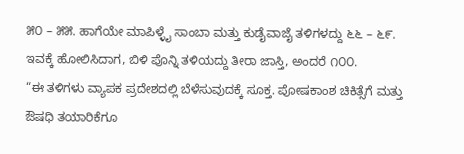೫೦ – ೫೫. ಹಾಗೆಯೇ ಮಾಪಿಳ್ಳೈ ಸಾಂಬಾ ಮತ್ತು ಕುಡೈವಾಜೈ ತಳಿಗಳದ್ದು ೬೬ – ೬೯. ಇವಕ್ಕೆ ಹೋಲಿಸಿದಾಗ, ಬಿಳಿ ಪೊನ್ನಿ ತಳಿಯದ್ದು ತೀರಾ ಜಾಸ್ತಿ, ಅಂದರೆ ೧೦೦.
“ಈ ತಳಿಗಳು ವ್ಯಾಪಕ ಪ್ರದೇಶದಲ್ಲಿ ಬೆಳೆಸುವುದಕ್ಕೆ ಸೂಕ್ತ. ಪೋಷಕಾಂಶ ಚಿಕಿತ್ಸೆಗೆ ಮತ್ತು ಔಷಧಿ ತಯಾರಿಕೆಗೂ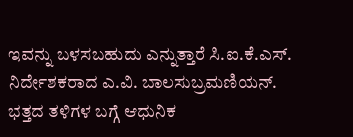ಇವನ್ನು ಬಳಸಬಹುದು ಎನ್ನುತ್ತಾರೆ ಸಿ.ಐ.ಕೆ.ಎಸ್. ನಿರ್ದೇಶಕರಾದ ಎ.ವಿ. ಬಾಲಸುಬ್ರಮಣಿಯನ್.
ಭತ್ತದ ತಳಿಗಳ ಬಗ್ಗೆ ಆಧುನಿಕ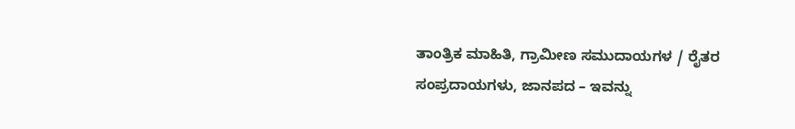ತಾಂತ್ರಿಕ ಮಾಹಿತಿ, ಗ್ರಾಮೀಣ ಸಮುದಾಯಗಳ / ರೈತರ ಸಂಪ್ರದಾಯಗಳು, ಜಾನಪದ – ಇವನ್ನು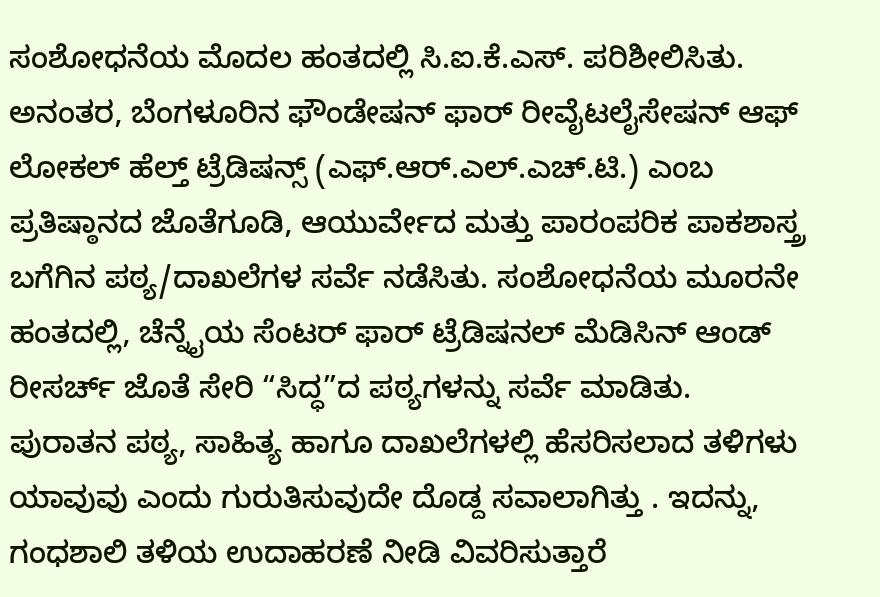ಸಂಶೋಧನೆಯ ಮೊದಲ ಹಂತದಲ್ಲಿ ಸಿ.ಐ.ಕೆ.ಎಸ್. ಪರಿಶೀಲಿಸಿತು. ಅನಂತರ, ಬೆಂಗಳೂರಿನ ಫೌಂಡೇಷನ್ ಫಾರ್ ರೀವೈಟಲೈಸೇಷನ್ ಆಫ್ ಲೋಕಲ್ ಹೆಲ್ತ್ ಟ್ರೆಡಿಷನ್ಸ್ (ಎಫ್.ಆರ್.ಎಲ್.ಎಚ್.ಟಿ.) ಎಂಬ ಪ್ರತಿಷ್ಠಾನದ ಜೊತೆಗೂಡಿ, ಆಯುರ್ವೇದ ಮತ್ತು ಪಾರಂಪರಿಕ ಪಾಕಶಾಸ್ತ್ರ ಬಗೆಗಿನ ಪಠ್ಯ/ದಾಖಲೆಗಳ ಸರ್ವೆ ನಡೆಸಿತು. ಸಂಶೋಧನೆಯ ಮೂರನೇ ಹಂತದಲ್ಲಿ, ಚೆನ್ನೈಯ ಸೆಂಟರ್ ಫಾರ್ ಟ್ರೆಡಿಷನಲ್ ಮೆಡಿಸಿನ್ ಆಂಡ್ ರೀಸರ್ಚ್ ಜೊತೆ ಸೇರಿ “ಸಿದ್ಧ”ದ ಪಠ್ಯಗಳನ್ನು ಸರ್ವೆ ಮಾಡಿತು.
ಪುರಾತನ ಪಠ್ಯ, ಸಾಹಿತ್ಯ ಹಾಗೂ ದಾಖಲೆಗಳಲ್ಲಿ ಹೆಸರಿಸಲಾದ ತಳಿಗಳು ಯಾವುವು ಎಂದು ಗುರುತಿಸುವುದೇ ದೊಡ್ದ ಸವಾಲಾಗಿತ್ತು . ಇದನ್ನು, ಗಂಧಶಾಲಿ ತಳಿಯ ಉದಾಹರಣೆ ನೀಡಿ ವಿವರಿಸುತ್ತಾರೆ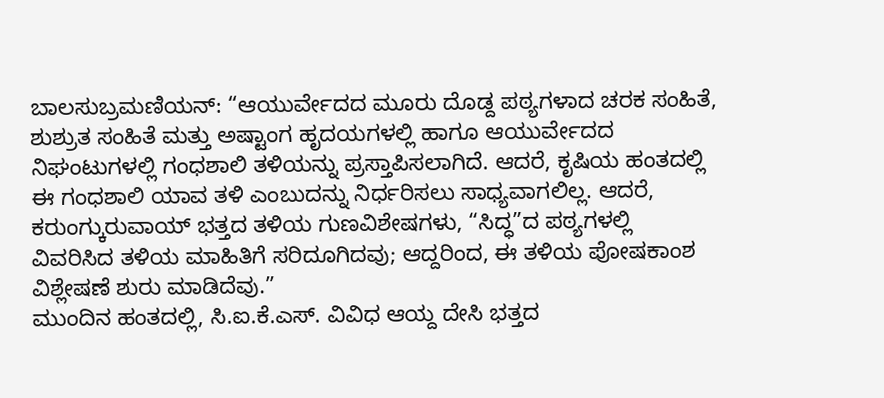ಬಾಲಸುಬ್ರಮಣಿಯನ್: “ಆಯುರ್ವೇದದ ಮೂರು ದೊಡ್ದ ಪಠ್ಯಗಳಾದ ಚರಕ ಸಂಹಿತೆ, ಶುಶ್ರುತ ಸಂಹಿತೆ ಮತ್ತು ಅಷ್ಟಾಂಗ ಹೃದಯಗಳಲ್ಲಿ ಹಾಗೂ ಆಯುರ್ವೇದದ ನಿಘಂಟುಗಳಲ್ಲಿ ಗಂಧಶಾಲಿ ತಳಿಯನ್ನು ಪ್ರಸ್ತಾಪಿಸಲಾಗಿದೆ. ಆದರೆ, ಕೃಷಿಯ ಹಂತದಲ್ಲಿ ಈ ಗಂಧಶಾಲಿ ಯಾವ ತಳಿ ಎಂಬುದನ್ನು ನಿರ್ಧರಿಸಲು ಸಾಧ್ಯವಾಗಲಿಲ್ಲ. ಆದರೆ, ಕರುಂಗ್ಕುರುವಾಯ್ ಭತ್ತದ ತಳಿಯ ಗುಣವಿಶೇಷಗಳು, “ಸಿದ್ಧ”ದ ಪಠ್ಯಗಳಲ್ಲಿ ವಿವರಿಸಿದ ತಳಿಯ ಮಾಹಿತಿಗೆ ಸರಿದೂಗಿದವು; ಆದ್ದರಿಂದ, ಈ ತಳಿಯ ಪೋಷಕಾಂಶ ವಿಶ್ಲೇಷಣೆ ಶುರು ಮಾಡಿದೆವು.”
ಮುಂದಿನ ಹಂತದಲ್ಲಿ, ಸಿ.ಐ.ಕೆ.ಎಸ್. ವಿವಿಧ ಆಯ್ದ ದೇಸಿ ಭತ್ತದ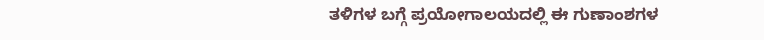ತಳಿಗಳ ಬಗ್ಗೆ ಪ್ರಯೋಗಾಲಯದಲ್ಲಿ ಈ ಗುಣಾಂಶಗಳ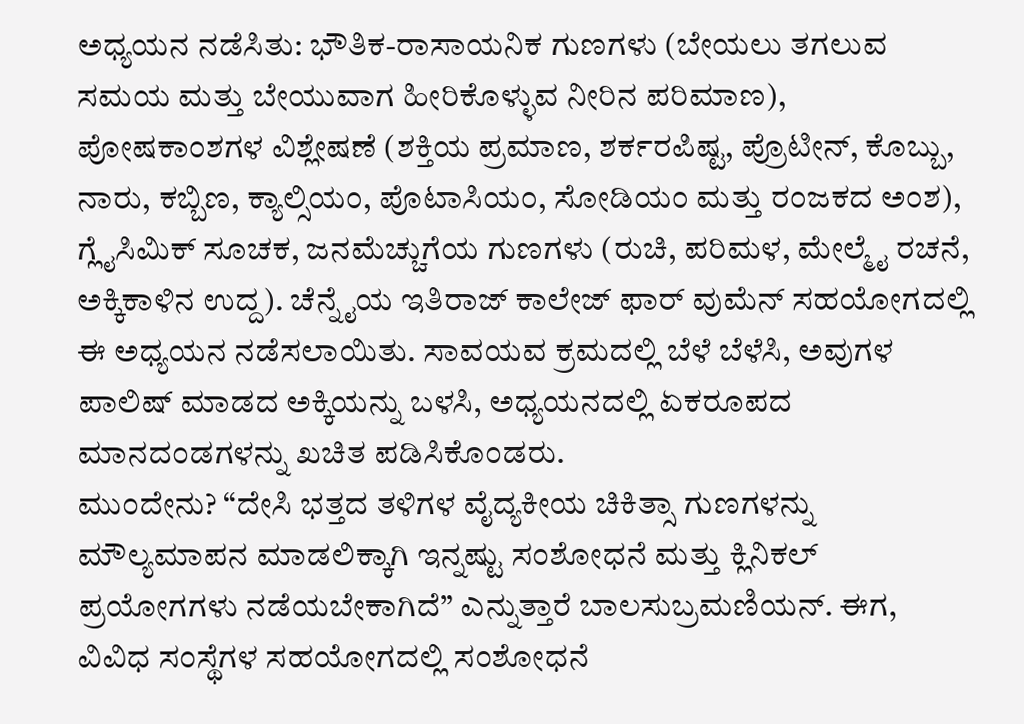ಅಧ್ಯಯನ ನಡೆಸಿತು: ಭೌತಿಕ-ರಾಸಾಯನಿಕ ಗುಣಗಳು (ಬೇಯಲು ತಗಲುವ ಸಮಯ ಮತ್ತು ಬೇಯುವಾಗ ಹೀರಿಕೊಳ್ಳುವ ನೀರಿನ ಪರಿಮಾಣ), ಪೋಷಕಾಂಶಗಳ ವಿಶ್ಲೇಷಣೆ (ಶಕ್ತಿಯ ಪ್ರಮಾಣ, ಶರ್ಕರಪಿಷ್ಟ, ಪ್ರೊಟೀನ್, ಕೊಬ್ಬು, ನಾರು, ಕಬ್ಬಿಣ, ಕ್ಯಾಲ್ಸಿಯಂ, ಪೊಟಾಸಿಯಂ, ಸೋಡಿಯಂ ಮತ್ತು ರಂಜಕದ ಅಂಶ), ಗ್ಲೈಸಿಮಿಕ್ ಸೂಚಕ, ಜನಮೆಚ್ಚುಗೆಯ ಗುಣಗಳು (ರುಚಿ, ಪರಿಮಳ, ಮೇಲ್ಮೈ ರಚನೆ, ಅಕ್ಕಿಕಾಳಿನ ಉದ್ದ). ಚೆನ್ನೈಯ ಇತಿರಾಜ್ ಕಾಲೇಜ್ ಫಾರ್ ವುಮೆನ್ ಸಹಯೋಗದಲ್ಲಿ ಈ ಅಧ್ಯಯನ ನಡೆಸಲಾಯಿತು. ಸಾವಯವ ಕ್ರಮದಲ್ಲಿ ಬೆಳೆ ಬೆಳೆಸಿ, ಅವುಗಳ ಪಾಲಿಷ್ ಮಾಡದ ಅಕ್ಕಿಯನ್ನು ಬಳಸಿ, ಅಧ್ಯಯನದಲ್ಲಿ ಏಕರೂಪದ ಮಾನದಂಡಗಳನ್ನು ಖಚಿತ ಪಡಿಸಿಕೊಂಡರು.
ಮುಂದೇನು? “ದೇಸಿ ಭತ್ತದ ತಳಿಗಳ ವೈದ್ಯಕೀಯ ಚಿಕಿತ್ಸಾ ಗುಣಗಳನ್ನು ಮೌಲ್ಯಮಾಪನ ಮಾಡಲಿಕ್ಕಾಗಿ ಇನ್ನಷ್ಟು ಸಂಶೋಧನೆ ಮತ್ತು ಕ್ಲಿನಿಕಲ್ ಪ್ರಯೋಗಗಳು ನಡೆಯಬೇಕಾಗಿದೆ” ಎನ್ನುತ್ತಾರೆ ಬಾಲಸುಬ್ರಮಣಿಯನ್. ಈಗ, ವಿವಿಧ ಸಂಸ್ಥೆಗಳ ಸಹಯೋಗದಲ್ಲಿ ಸಂಶೋಧನೆ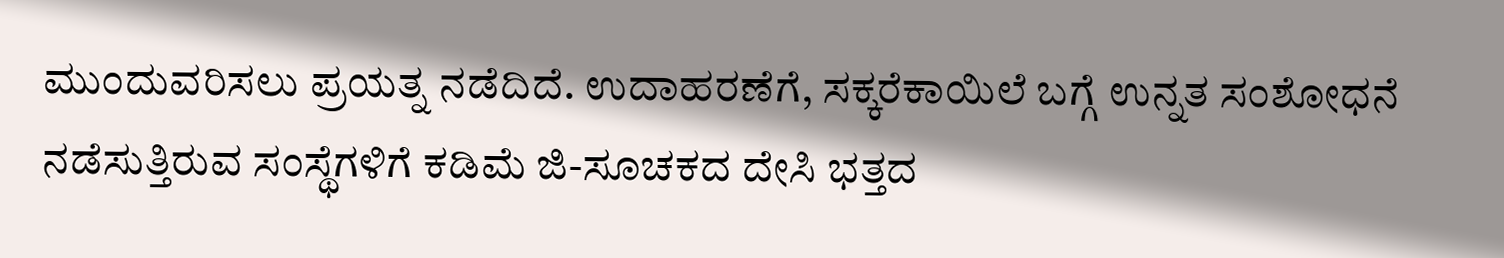ಮುಂದುವರಿಸಲು ಪ್ರಯತ್ನ ನಡೆದಿದೆ. ಉದಾಹರಣೆಗೆ, ಸಕ್ಕರೆಕಾಯಿಲೆ ಬಗ್ಗೆ ಉನ್ನತ ಸಂಶೋಧನೆ ನಡೆಸುತ್ತಿರುವ ಸಂಸ್ಥೆಗಳಿಗೆ ಕಡಿಮೆ ಜಿ-ಸೂಚಕದ ದೇಸಿ ಭತ್ತದ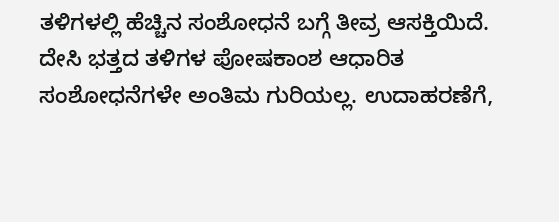ತಳಿಗಳಲ್ಲಿ ಹೆಚ್ಚಿನ ಸಂಶೋಧನೆ ಬಗ್ಗೆ ತೀವ್ರ ಆಸಕ್ತಿಯಿದೆ.
ದೇಸಿ ಭತ್ತದ ತಳಿಗಳ ಪೋಷಕಾಂಶ ಆಧಾರಿತ ಸಂಶೋಧನೆಗಳೇ ಅಂತಿಮ ಗುರಿಯಲ್ಲ. ಉದಾಹರಣೆಗೆ,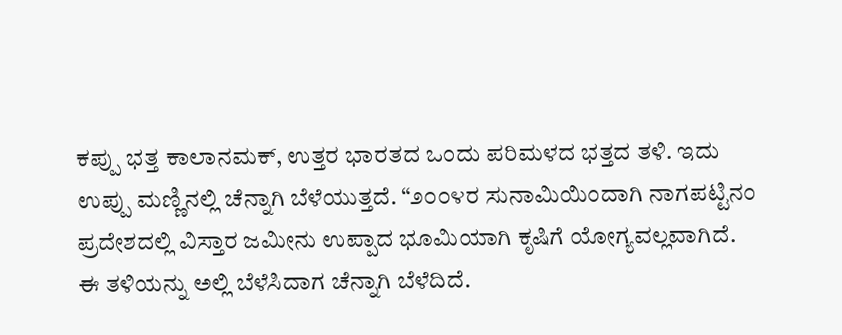ಕಪ್ಪು ಭತ್ತ ಕಾಲಾನಮಕ್, ಉತ್ತರ ಭಾರತದ ಒಂದು ಪರಿಮಳದ ಭತ್ತದ ತಳಿ. ಇದು ಉಪ್ಪು ಮಣ್ಣಿನಲ್ಲಿ ಚೆನ್ನಾಗಿ ಬೆಳೆಯುತ್ತದೆ. “೨೦೦೪ರ ಸುನಾಮಿಯಿಂದಾಗಿ ನಾಗಪಟ್ಟಿನಂ ಪ್ರದೇಶದಲ್ಲಿ ವಿಸ್ತಾರ ಜಮೀನು ಉಪ್ಪಾದ ಭೂಮಿಯಾಗಿ ಕೃಷಿಗೆ ಯೋಗ್ಯವಲ್ಲವಾಗಿದೆ. ಈ ತಳಿಯನ್ನು ಅಲ್ಲಿ ಬೆಳೆಸಿದಾಗ ಚೆನ್ನಾಗಿ ಬೆಳೆದಿದೆ.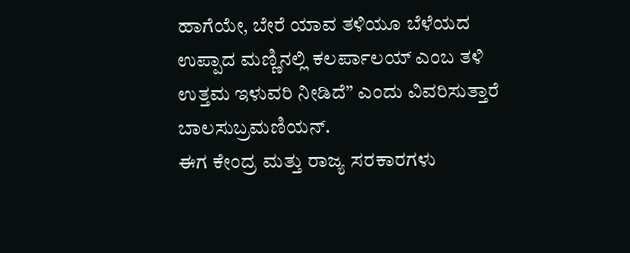ಹಾಗೆಯೇ, ಬೇರೆ ಯಾವ ತಳಿಯೂ ಬೆಳೆಯದ ಉಪ್ಪಾದ ಮಣ್ಣಿನಲ್ಲಿ ಕಲರ್ಪಾಲಯ್ ಎಂಬ ತಳಿ ಉತ್ತಮ ಇಳುವರಿ ನೀಡಿದೆ” ಎಂದು ವಿವರಿಸುತ್ತಾರೆ ಬಾಲಸುಬ್ರಮಣಿಯನ್.
ಈಗ ಕೇಂದ್ರ ಮತ್ತು ರಾಜ್ಯ ಸರಕಾರಗಳು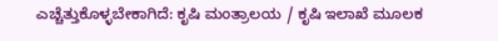ಎಚ್ಚೆತ್ತುಕೊಳ್ಳಬೇಕಾಗಿದೆ: ಕೃಷಿ ಮಂತ್ರಾಲಯ / ಕೃಷಿ ಇಲಾಖೆ ಮೂಲಕ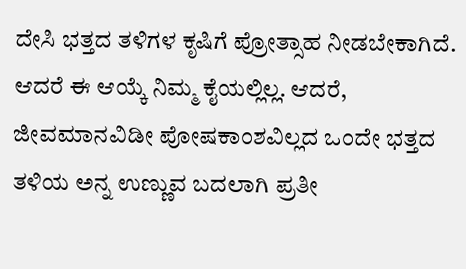ದೇಸಿ ಭತ್ತದ ತಳಿಗಳ ಕೃಷಿಗೆ ಪ್ರೋತ್ಸಾಹ ನೀಡಬೇಕಾಗಿದೆ. ಆದರೆ ಈ ಆಯ್ಕೆ ನಿಮ್ಮ ಕೈಯಲ್ಲಿಲ್ಲ. ಆದರೆ, ಜೀವಮಾನವಿಡೀ ಪೋಷಕಾಂಶವಿಲ್ಲದ ಒಂದೇ ಭತ್ತದ ತಳಿಯ ಅನ್ನ ಉಣ್ಣುವ ಬದಲಾಗಿ ಪ್ರತೀ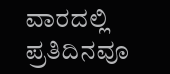ವಾರದಲ್ಲಿ ಪ್ರತಿದಿನವೂ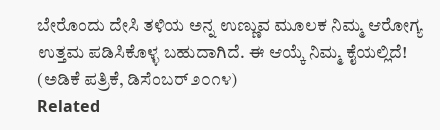ಬೇರೊಂದು ದೇಸಿ ತಳಿಯ ಅನ್ನ ಉಣ್ಣುವ ಮೂಲಕ ನಿಮ್ಮ ಆರೋಗ್ಯ ಉತ್ತಮ ಪಡಿಸಿಕೊಳ್ಳ ಬಹುದಾಗಿದೆ. ಈ ಆಯ್ಕೆ ನಿಮ್ಮ ಕೈಯಲ್ಲಿದೆ!
(ಅಡಿಕೆ ಪತ್ರಿಕೆ, ಡಿಸೆಂಬರ್ ೨೦೧೪)
Related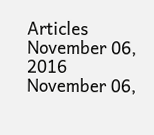Articles
November 06, 2016
November 06,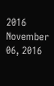2016
November 06, 2016